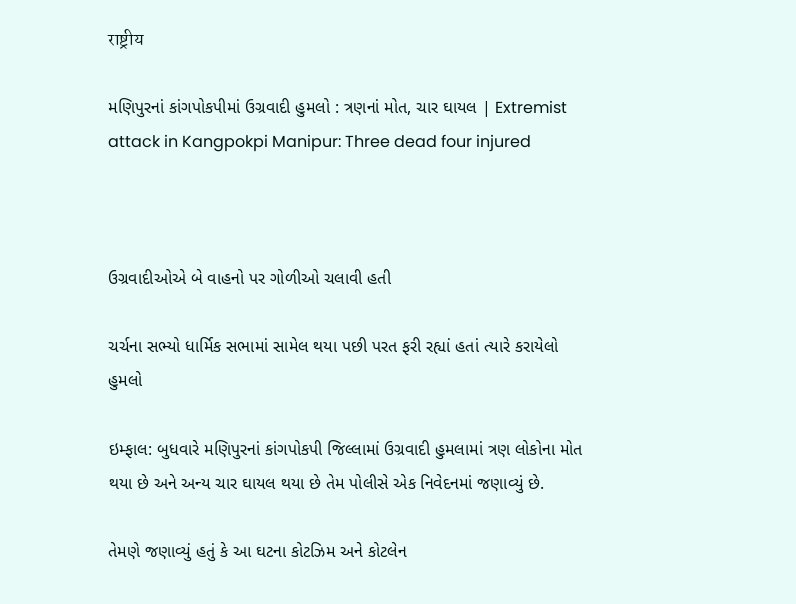राष्ट्रीय

મણિપુરનાં કાંગપોકપીમાં ઉગ્રવાદી હુમલો : ત્રણનાં મોત, ચાર ઘાયલ | Extremist attack in Kangpokpi Manipur: Three dead four injured



ઉગ્રવાદીઓએ બે વાહનો પર ગોળીઓ ચલાવી હતી

ચર્ચના સભ્યો ધાર્મિક સભામાં સામેલ થયા પછી પરત ફરી રહ્યાં હતાં ત્યારે કરાયેલો હુમલો

ઇમ્ફાલ: બુધવારે મણિપુરનાં કાંગપોકપી જિલ્લામાં ઉગ્રવાદી હુમલામાં ત્રણ લોકોના મોત થયા છે અને અન્ય ચાર ઘાયલ થયા છે તેમ પોલીસે એક નિવેદનમાં જણાવ્યું છે.

તેમણે જણાવ્યું હતું કે આ ઘટના કોટઝિમ અને કોટલેન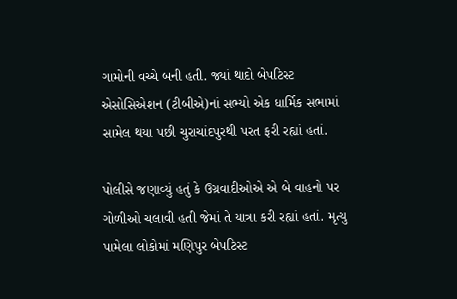ગામોની વચ્ચે બની હતી. જ્યાં થાદો બેપટિસ્ટ એસોસિએશન (ટીબીએ)નાં સભ્યો એક ધાર્મિક સભામાં સામેલ થયા પછી ચુરાચાંદપુરથી પરત ફરી રહ્યાં હતાં.

પોલીસે જણાવ્યું હતું કે ઉગ્રવાદીઓએ એ બે વાહનો પર ગોળીઓ ચલાવી હતી જેમાં તે યાત્રા કરી રહ્યાં હતાં. મૃત્યુ પામેલા લોકોમાં મણિપુર બેપટિસ્ટ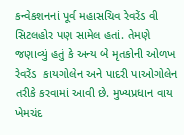કન્વેકશનનાં પૂર્વ મહાસચિવ રેવરેંડ વી  સિટલહોર પણ સામેલ હતાં. તેમણે જણાવ્યું હતું કે અન્ય બે મૃતકોની ઓળખ રેવરેંડ  કાયગોલેન અને પાદરી પાઓગોલેન તરીકે કરવામાં આવી છે. મુખ્યપ્રધાન વાય ખેમચંદ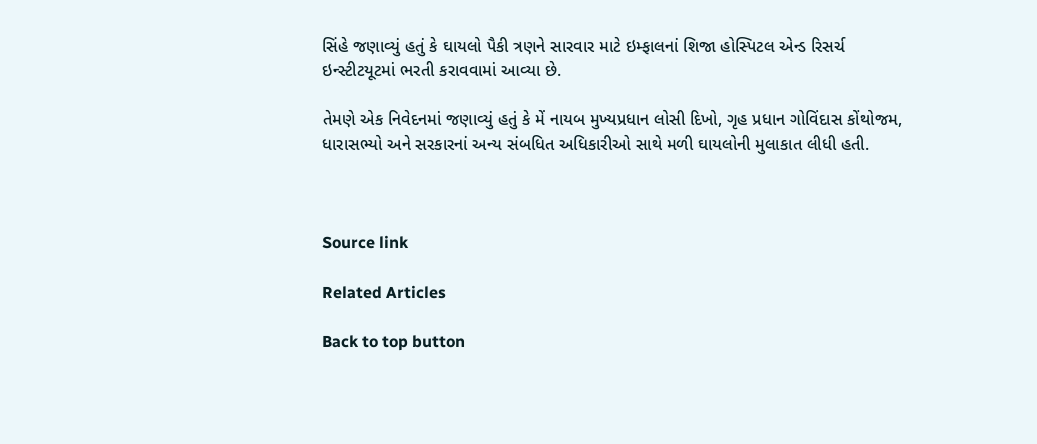સિંહે જણાવ્યું હતું કે ઘાયલો પૈકી ત્રણને સારવાર માટે ઇમ્ફાલનાં શિજા હોસ્પિટલ એન્ડ રિસર્ચ ઇન્સ્ટીટયૂટમાં ભરતી કરાવવામાં આવ્યા છે.

તેમણે એક નિવેદનમાં જણાવ્યું હતું કે મેં નાયબ મુખ્યપ્રધાન લોસી દિખો, ગૃહ પ્રધાન ગોવિંદાસ કોંથોજમ, ધારાસભ્યો અને સરકારનાં અન્ય સંબધિત અધિકારીઓ સાથે મળી ઘાયલોની મુલાકાત લીધી હતી.



Source link

Related Articles

Back to top button